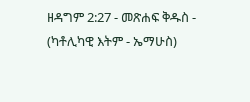ዘዳግም 2:27 - መጽሐፍ ቅዱስ - (ካቶሊካዊ እትም - ኤማሁስ)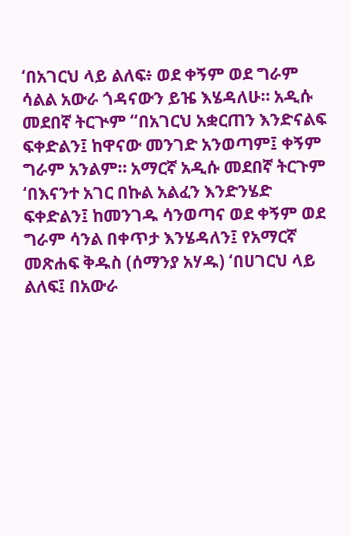‘በአገርህ ላይ ልለፍ፥ ወደ ቀኝም ወደ ግራም ሳልል አውራ ጎዳናውን ይዤ እሄዳለሁ። አዲሱ መደበኛ ትርጒም “በአገርህ አቋርጠን እንድናልፍ ፍቀድልን፤ ከዋናው መንገድ አንወጣም፤ ቀኝም ግራም አንልም። አማርኛ አዲሱ መደበኛ ትርጉም ‘በእናንተ አገር በኩል አልፈን እንድንሄድ ፍቀድልን፤ ከመንገዱ ሳንወጣና ወደ ቀኝም ወደ ግራም ሳንል በቀጥታ እንሄዳለን፤ የአማርኛ መጽሐፍ ቅዱስ (ሰማንያ አሃዱ) ‘በሀገርህ ላይ ልለፍ፤ በአውራ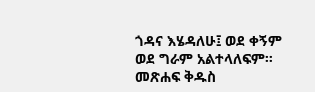ጎዳና እሄዳለሁ፤ ወደ ቀኝም ወደ ግራም አልተላለፍም። መጽሐፍ ቅዱስ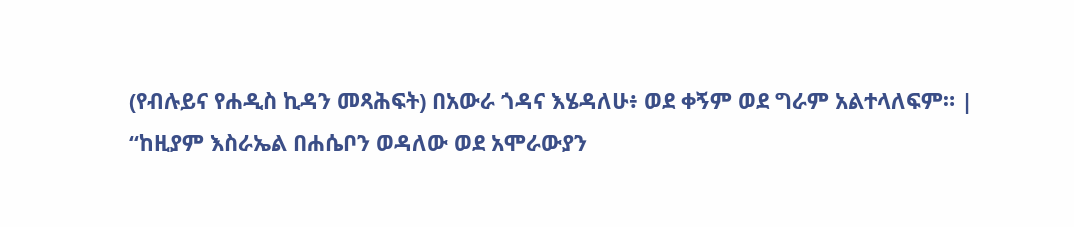(የብሉይና የሐዲስ ኪዳን መጻሕፍት) በአውራ ጎዳና እሄዳለሁ፥ ወደ ቀኝም ወደ ግራም አልተላለፍም። |
“ከዚያም እስራኤል በሐሴቦን ወዳለው ወደ አሞራውያን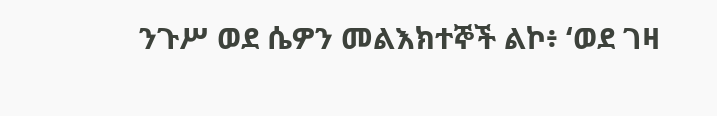ንጉሥ ወደ ሴዎን መልእክተኞች ልኮ፥ ‘ወደ ገዛ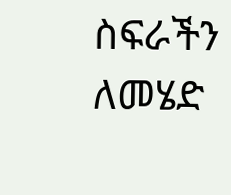ስፍራችን ለመሄድ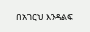በአገርህ እንዳልፍ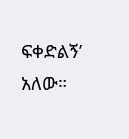ፍቀድልኝ’ አለው።